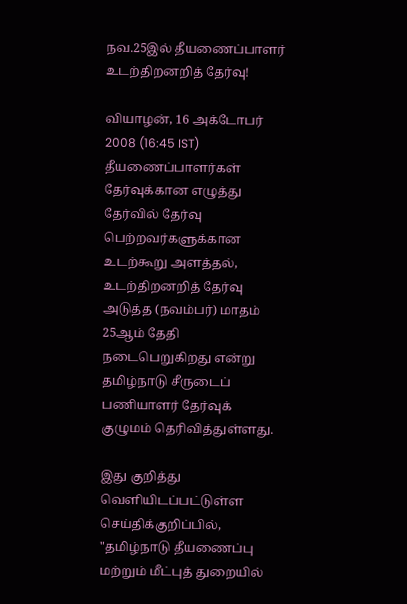நவ.25இ‌ல் ‌தீயணை‌ப்பாள‌ர் உட‌ற்‌திறன‌றி‌த் தே‌ர்வு!

வியாழன், 16 அக்டோபர் 2008 (16:45 IST)
தீயணைப்பாளர்கள் தேர்வுக்கான எழுத்து தேர்வில் தேர்வு பெற்றவர்களு‌க்கான உடற்கூறு அளத்தல், உடற்திறனறித் தேர்வு அடு‌த்த (நவம்பர்) மாத‌ம் 25ஆ‌ம் தே‌தி நடைபெறு‌கிறது எ‌ன்று தமிழ்நாடு சீருடைப் பணியாளர் தேர்வுக் குழுமம் தெ‌ரி‌வி‌த்து‌ள்ளது.

இது குறித்து வெளியிட‌ப்ப‌ட்டுள்ள செய்திக்குறிப்பில், "தமிழ்நாடு தீயணைப்பு மற்றும் மீட்புத் துறையில்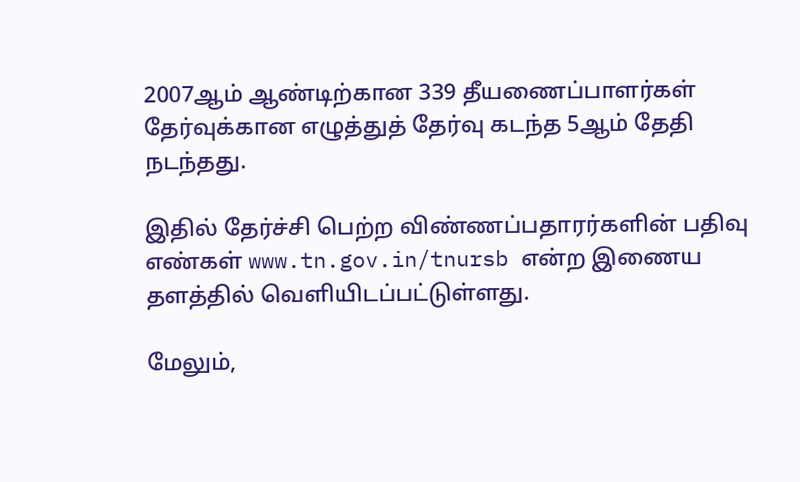2007ஆ‌ம் ஆண்டிற்கான 339 தீயணைப்பாளர்கள் தேர்வுக்கான எழுத்துத் தேர்வு கடந்த 5ஆ‌ம் தேதி நட‌ந்தது.

இதில் தேர்ச்சி பெற்ற விண்ணப்பதாரர்களின் பதிவு எண்கள் www.tn.gov.in/tnursb என்ற இணைய தளத்தில் வெளியிடப்பட்டுள்ளது.

மேலும்,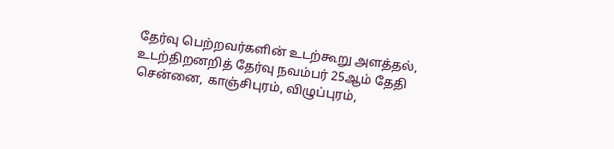தேர்வு பெற்றவர்களின் உடற்கூறு அளத்தல், உடற்திறனறித் தேர்வு நவம்பர் 25ஆ‌ம் தேதி சென்னை, காஞ்சிபுரம், விழுப்புரம்,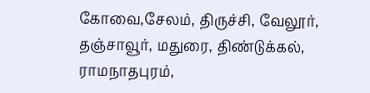கோவை,சேலம், திருச்சி, வேலூர், தஞ்சாவூர், மதுரை, திண்டுக்கல், ராமநாதபுரம்,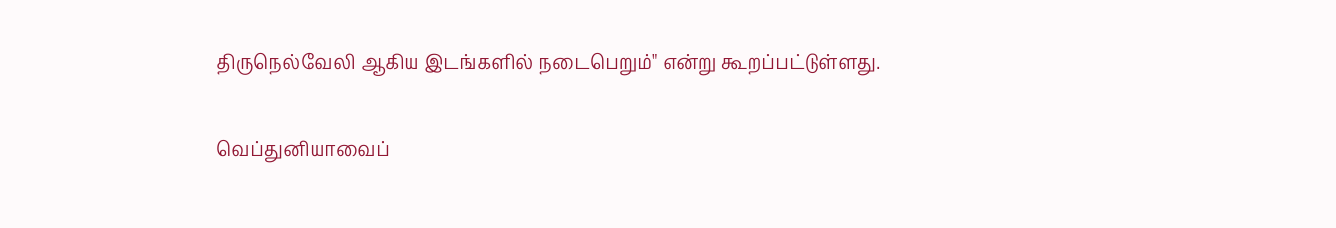திருநெல்வேலி ஆகிய இடங்களில் நடைபெறும்" என்று கூறப்பட்டுள்ளது.

வெப்துனியாவைப்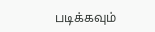படிக்கவும்